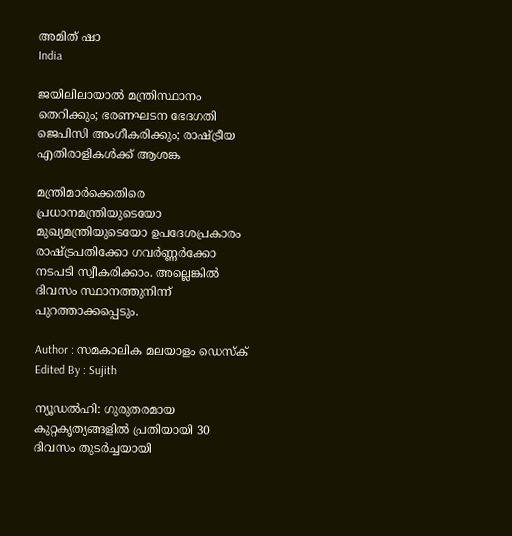അമിത് ഷാ
India

ജയിലിലായാല്‍ മന്ത്രിസ്ഥാനം തെറിക്കും; ഭരണഘടന ഭേദഗതി ജെപിസി അംഗീകരിക്കും; രാഷ്ട്രീയ എതിരാളികള്‍ക്ക് ആശങ്ക

മന്ത്രിമാര്‍ക്കെതിരെ പ്രധാനമന്ത്രിയുടെയോ മുഖ്യമന്ത്രിയുടെയോ ഉപദേശപ്രകാരം രാഷ്ട്രപതിക്കോ ഗവര്‍ണ്ണര്‍ക്കോ നടപടി സ്വീകരിക്കാം. അല്ലെങ്കില്‍ ദിവസം സ്ഥാനത്തുനിന്ന് പുറത്താക്കപ്പെടും.

Author : സമകാലിക മലയാളം ഡെസ്ക്
Edited By : Sujith

ന്യൂഡല്‍ഹി: ഗുരുതരമായ കുറ്റകൃത്യങ്ങളില്‍ പ്രതിയായി 30 ദിവസം തുടര്‍ച്ചയായി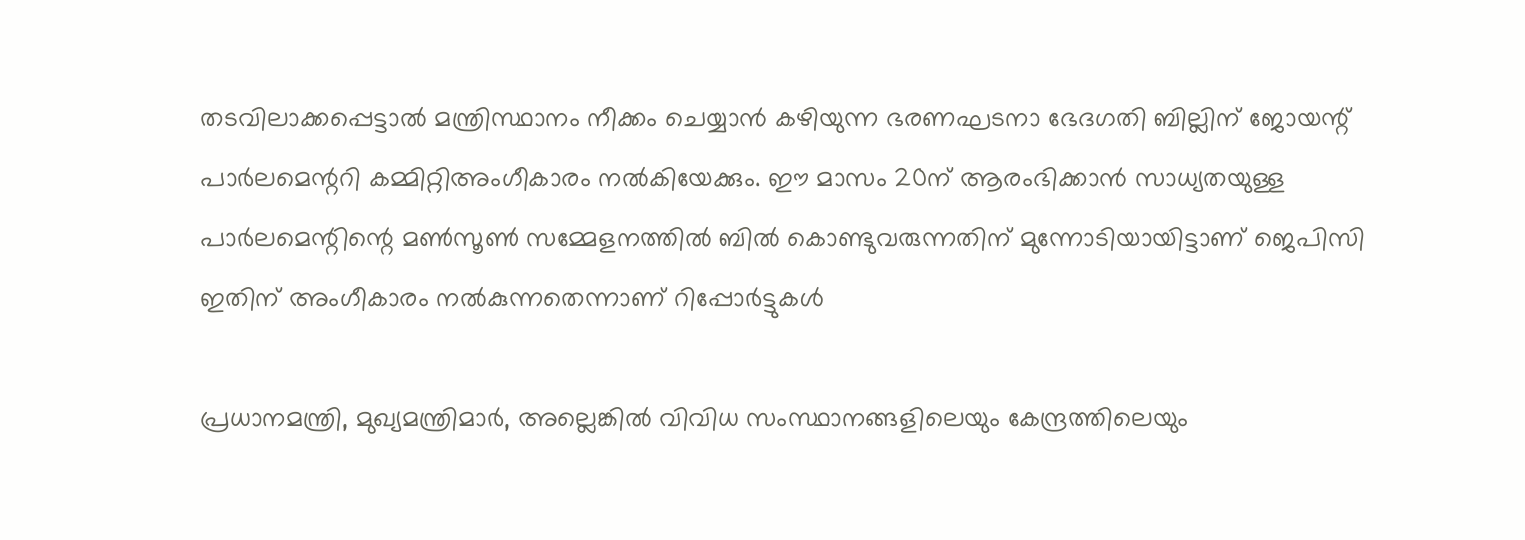തടവിലാക്കപ്പെട്ടാല്‍ മന്ത്രിസ്ഥാനം നീക്കം ചെയ്യാന്‍ കഴിയുന്ന ഭരണഘടനാ ഭേദഗതി ബില്ലിന് ജോയന്റ് പാര്‍ലമെന്ററി കമ്മിറ്റിഅംഗീകാരം നല്‍കിയേക്കും. ഈ മാസം 20ന് ആരംഭിക്കാന്‍ സാധ്യതയുള്ള പാര്‍ലമെന്റിന്റെ മണ്‍സൂണ്‍ സമ്മേളനത്തില്‍ ബില്‍ കൊണ്ടുവരുന്നതിന് മുന്നോടിയായിട്ടാണ് ജെപിസി ഇതിന് അംഗീകാരം നല്‍കുന്നതെന്നാണ് റിപ്പോര്‍ട്ടുകള്‍

പ്രധാനമന്ത്രി, മുഖ്യമന്ത്രിമാര്‍, അല്ലെങ്കില്‍ വിവിധ സംസ്ഥാനങ്ങളിലെയും കേന്ദ്രത്തിലെയും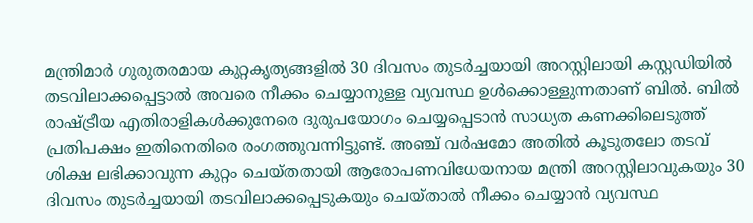മന്ത്രിമാര്‍ ഗുരുതരമായ കുറ്റകൃത്യങ്ങളില്‍ 30 ദിവസം തുടര്‍ച്ചയായി അറസ്റ്റിലായി കസ്റ്റഡിയില്‍ തടവിലാക്കപ്പെട്ടാല്‍ അവരെ നീക്കം ചെയ്യാനുള്ള വ്യവസ്ഥ ഉള്‍ക്കൊള്ളുന്നതാണ് ബില്‍. ബില്‍ രാഷ്ട്രീയ എതിരാളികള്‍ക്കുനേരെ ദുരുപയോഗം ചെയ്യപ്പെടാന്‍ സാധ്യത കണക്കിലെടുത്ത് പ്രതിപക്ഷം ഇതിനെതിരെ രംഗത്തുവന്നിട്ടുണ്ട്. അഞ്ച് വര്‍ഷമോ അതില്‍ കൂടുതലോ തടവ് ശിക്ഷ ലഭിക്കാവുന്ന കുറ്റം ചെയ്തതായി ആരോപണവിധേയനായ മന്ത്രി അറസ്റ്റിലാവുകയും 30 ദിവസം തുടര്‍ച്ചയായി തടവിലാക്കപ്പെടുകയും ചെയ്താല്‍ നീക്കം ചെയ്യാന്‍ വ്യവസ്ഥ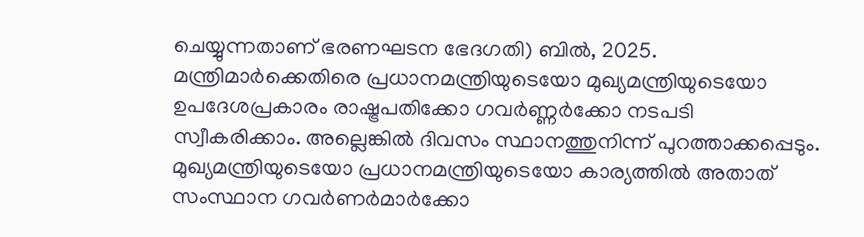ചെയ്യുന്നതാണ് ഭരണഘടന ഭേദഗതി) ബില്‍, 2025. മന്ത്രിമാര്‍ക്കെതിരെ പ്രധാനമന്ത്രിയുടെയോ മുഖ്യമന്ത്രിയുടെയോ ഉപദേശപ്രകാരം രാഷ്ട്രപതിക്കോ ഗവര്‍ണ്ണര്‍ക്കോ നടപടി സ്വീകരിക്കാം. അല്ലെങ്കില്‍ ദിവസം സ്ഥാനത്തുനിന്ന് പുറത്താക്കപ്പെടും. മുഖ്യമന്ത്രിയുടെയോ പ്രധാനമന്ത്രിയുടെയോ കാര്യത്തില്‍ അതാത് സംസ്ഥാന ഗവര്‍ണര്‍മാര്‍ക്കോ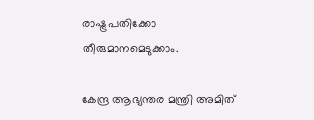രാഷ്ട്രപതിക്കോ തീരുമാനമെടുക്കാം.

കേന്ദ്ര ആഭ്യന്തര മന്ത്രി അമിത്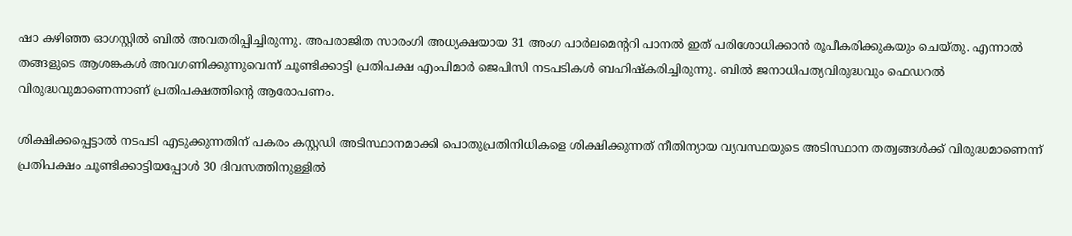ഷാ കഴിഞ്ഞ ഓഗസ്റ്റില്‍ ബില്‍ അവതരിപ്പിച്ചിരുന്നു. അപരാജിത സാരംഗി അധ്യക്ഷയായ 31 അംഗ പാര്‍ലമെന്ററി പാനല്‍ ഇത് പരിശോധിക്കാന്‍ രൂപീകരിക്കുകയും ചെയ്തു. എന്നാല്‍ തങ്ങളുടെ ആശങ്കകള്‍ അവഗണിക്കുന്നുവെന്ന് ചൂണ്ടിക്കാട്ടി പ്രതിപക്ഷ എംപിമാര്‍ ജെപിസി നടപടികള്‍ ബഹിഷ്‌കരിച്ചിരുന്നു. ബില്‍ ജനാധിപത്യവിരുദ്ധവും ഫെഡറല്‍ വിരുദ്ധവുമാണെന്നാണ് പ്രതിപക്ഷത്തിന്റെ ആരോപണം.

ശിക്ഷിക്കപ്പെട്ടാല്‍ നടപടി എടുക്കുന്നതിന് പകരം കസ്റ്റഡി അടിസ്ഥാനമാക്കി പൊതുപ്രതിനിധികളെ ശിക്ഷിക്കുന്നത് നീതിന്യായ വ്യവസ്ഥയുടെ അടിസ്ഥാന തത്വങ്ങള്‍ക്ക് വിരുദ്ധമാണെന്ന് പ്രതിപക്ഷം ചൂണ്ടിക്കാട്ടിയപ്പോള്‍ 30 ദിവസത്തിനുള്ളില്‍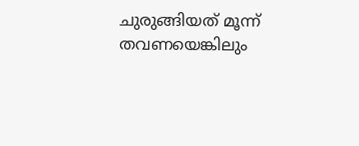ചുരുങ്ങിയത് മൂന്ന് തവണയെങ്കിലും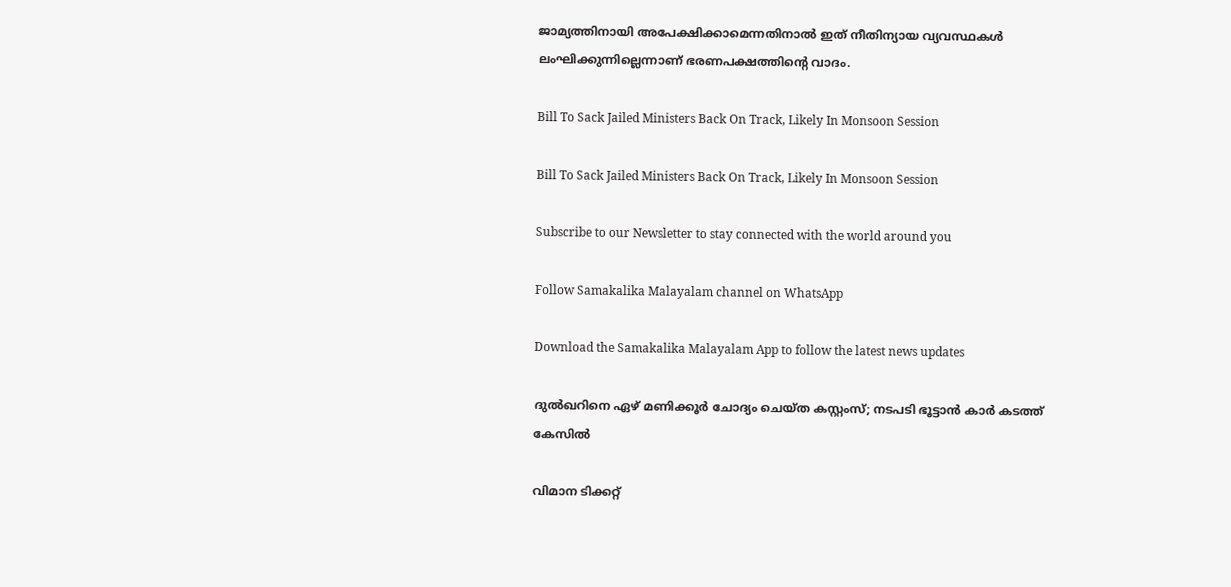ജാമ്യത്തിനായി അപേക്ഷിക്കാമെന്നതിനാല്‍ ഇത് നീതിന്യായ വ്യവസ്ഥകള്‍ ലംഘിക്കുന്നില്ലെന്നാണ് ഭരണപക്ഷത്തിന്റെ വാദം.

Bill To Sack Jailed Ministers Back On Track, Likely In Monsoon Session

Bill To Sack Jailed Ministers Back On Track, Likely In Monsoon Session

Subscribe to our Newsletter to stay connected with the world around you

Follow Samakalika Malayalam channel on WhatsApp

Download the Samakalika Malayalam App to follow the latest news updates

ദുല്‍ഖറിനെ ഏഴ് മണിക്കൂര്‍ ചോദ്യം ചെയ്ത കസ്റ്റംസ്; നടപടി ഭൂട്ടാന്‍ കാര്‍ കടത്ത് കേസില്‍

വിമാന ടിക്കറ്റ്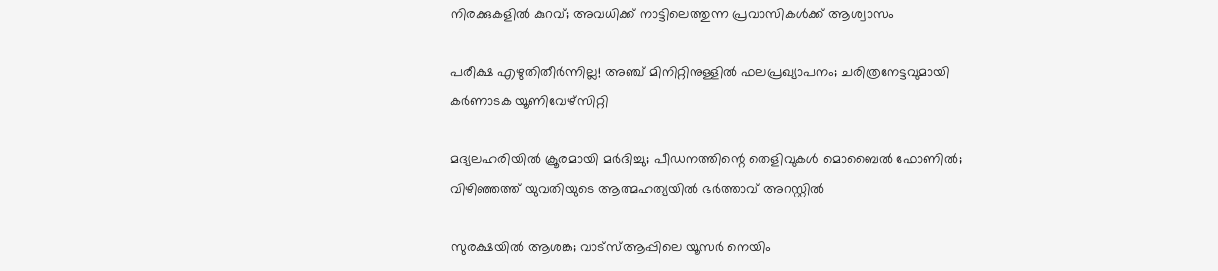നിരക്കുകളില്‍ കുറവ്; അവധിക്ക് നാട്ടിലെത്തുന്ന പ്രവാസികള്‍ക്ക് ആശ്വാസം

പരീക്ഷ എഴുതിതീര്‍ന്നില്ല! അഞ്ച് മിനിറ്റിനുള്ളില്‍ ഫലപ്രഖ്യാപനം; ചരിത്രനേട്ടവുമായി കര്‍ണാടക യൂണിവേഴ്‌സിറ്റി

മദ്യലഹരിയില്‍ ക്രൂരമായി മര്‍ദിച്ചു; പീഡനത്തിന്റെ തെളിവുകള്‍ മൊബൈല്‍ ഫോണില്‍; വിഴിഞ്ഞത്ത് യുവതിയുടെ ആത്മഹത്യയില്‍ ഭര്‍ത്താവ് അറസ്റ്റില്‍

സുരക്ഷയില്‍ ആശങ്ക; വാട്‌സ്ആപ്പിലെ യൂസര്‍ നെയിം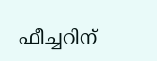ഫീച്ചറിന്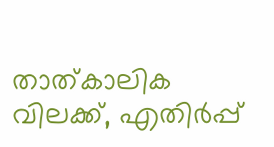താത്കാലിക വിലക്ക്, എതിര്‍പ്പ്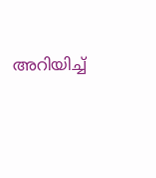അറിയിച്ച്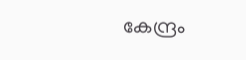കേന്ദ്രം